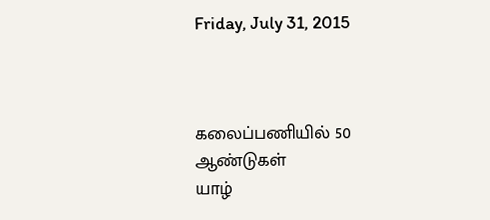Friday, July 31, 2015



கலைப்பணியில் 50 ஆண்டுகள்
யாழ்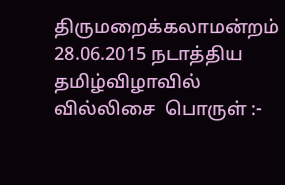திருமறைக்கலாமன்றம் 28.06.2015 நடாத்திய தமிழ்விழாவில்
வில்லிசை  பொருள் :-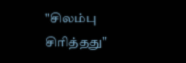"சிலம்பு சிரித்தது"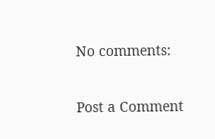No comments:

Post a Comment